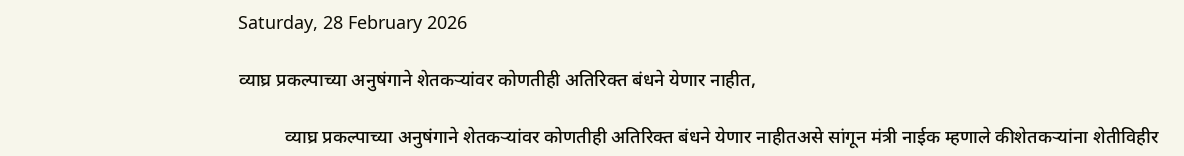Saturday, 28 February 2026

व्याघ्र प्रकल्पाच्या अनुषंगाने शेतकऱ्यांवर कोणतीही अतिरिक्त बंधने येणार नाहीत,

          व्याघ्र प्रकल्पाच्या अनुषंगाने शेतकऱ्यांवर कोणतीही अतिरिक्त बंधने येणार नाहीतअसे सांगून मंत्री नाईक म्हणाले कीशेतकऱ्यांना शेतीविहीर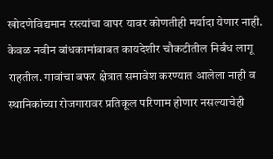खोदणेविद्यमान रस्त्यांचा वापर यावर कोणतीही मर्यादा येणार नाही. केवळ नवीन बांधकामांबाबत कायदेशीर चौकटीतील निर्बंध लागू राहतील. गावांचा बफर क्षेत्रात समावेश करण्यात आलेला नाही व स्थानिकांच्या रोजगारावर प्रतिकूल परिणाम होणार नसल्याचेही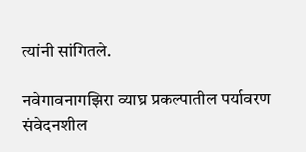त्यांनी सांगितले.

नवेगावनागझिरा व्याघ्र प्रकल्पातील पर्यावरण संवेदनशील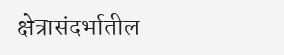क्षेत्रासंदर्भातील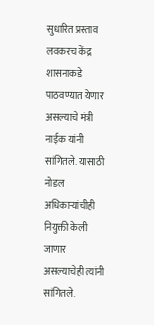सुधारित प्रस्ताव लवकरच केंद्र शासनाकडे पाठवण्यात येणार असल्याचे मंत्री नाईक यांनी सांगितले. यासाठी नोडल अधिकाऱ्यांचीही नियुक्ती केली जाणार असल्याचेही त्यांनी सांगितले.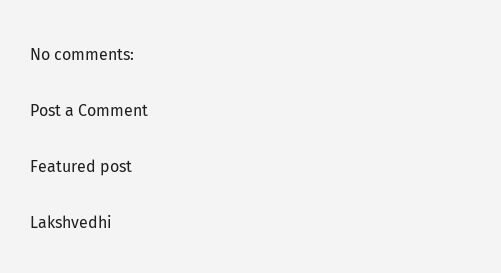No comments:

Post a Comment

Featured post

Lakshvedhi